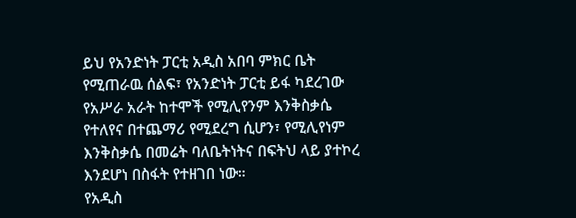ይህ የአንድነት ፓርቲ አዲስ አበባ ምክር ቤት የሚጠራዉ ሰልፍ፣ የአንድነት ፓርቲ ይፋ ካደረገው የአሥራ አራት ከተሞች የሚሊየንም እንቅስቃሴ የተለየና በተጨማሪ የሚደረግ ሲሆን፣ የሚሊየነም እንቅስቃሴ በመሬት ባለቤትነትና በፍትህ ላይ ያተኮረ እንደሆነ በስፋት የተዘገበ ነው።
የአዲስ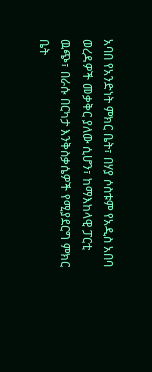አባበ የአንድነት ምክር ቤት፣ በሃያ ሶስቱም የአዲስ አበባ ወረዳዎች መቃቅር ያለው ሲሆን፣ ከማእከላዊ ፓርቲ ዉጭ፣ በራሱ በርካታ እንቅስቃሴዎች የሚያደርግ ምክር ቤት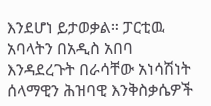እንደሆነ ይታወቃል። ፓርቲዉ አባላትን በአዲስ አበባ እንዳደረጉት በራሳቸው አነሳሽነት ሰላማዊን ሕዝባዊ እንቅስቃሴዎች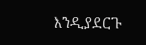እንዲያደርጉ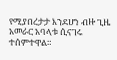የሚያበረታታ እንደሆነ ብዙ ጊዜ አመራር አባላቱ ሲናገሩ ተሰምተዋል።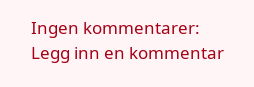Ingen kommentarer:
Legg inn en kommentar